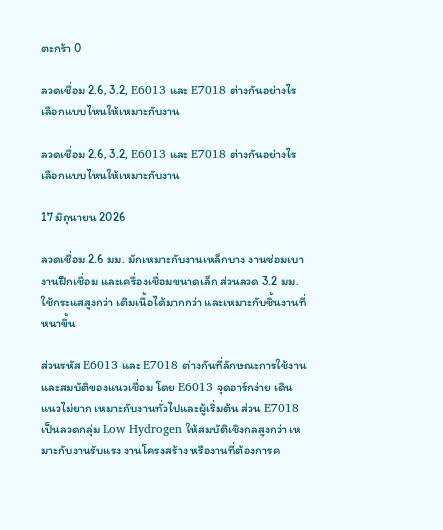ตะกร้า 0

ลวดเชื่อม 2.6, 3.2, E6013 และ E7018 ต่างกันอย่างไร เลือกแบบไหนให้เหมาะกับงาน

ลวดเชื่อม 2.6, 3.2, E6013 และ E7018 ต่างกันอย่างไร เลือกแบบไหนให้เหมาะกับงาน

17 มิถุนายน 2026

ลวดเชื่อม 2.6 มม. มักเหมาะกับงานเหล็กบาง งานซ่อมเบา งานฝึกเชื่อม และเครื่องเชื่อมขนาดเล็ก ส่วนลวด 3.2 มม. ใช้กระแสสูงกว่า เติมเนื้อได้มากกว่า และเหมาะกับชิ้นงานที่หนาขึ้น

ส่วนรหัส E6013 และ E7018 ต่างกันที่ลักษณะการใช้งานและสมบัติของแนวเชื่อม โดย E6013 จุดอาร์กง่าย เดินแนวไม่ยาก เหมาะกับงานทั่วไปและผู้เริ่มต้น ส่วน E7018 เป็นลวดกลุ่ม Low Hydrogen ให้สมบัติเชิงกลสูงกว่า เหมาะกับงานรับแรง งานโครงสร้าง หรืองานที่ต้องการค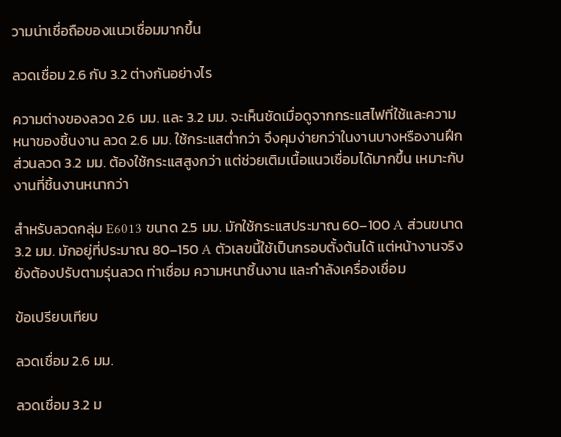วามน่าเชื่อถือของแนวเชื่อมมากขึ้น

ลวดเชื่อม 2.6 กับ 3.2 ต่างกันอย่างไร

ความต่างของลวด 2.6 มม. และ 3.2 มม. จะเห็นชัดเมื่อดูจากกระแสไฟที่ใช้และความหนาของชิ้นงาน ลวด 2.6 มม. ใช้กระแสต่ำกว่า จึงคุมง่ายกว่าในงานบางหรืองานฝึก ส่วนลวด 3.2 มม. ต้องใช้กระแสสูงกว่า แต่ช่วยเติมเนื้อแนวเชื่อมได้มากขึ้น เหมาะกับงานที่ชิ้นงานหนากว่า

สำหรับลวดกลุ่ม E6013 ขนาด 2.5 มม. มักใช้กระแสประมาณ 60–100 A ส่วนขนาด 3.2 มม. มักอยู่ที่ประมาณ 80–150 A ตัวเลขนี้ใช้เป็นกรอบตั้งต้นได้ แต่หน้างานจริงยังต้องปรับตามรุ่นลวด ท่าเชื่อม ความหนาชิ้นงาน และกำลังเครื่องเชื่อม

ข้อเปรียบเทียบ

ลวดเชื่อม 2.6 มม.

ลวดเชื่อม 3.2 ม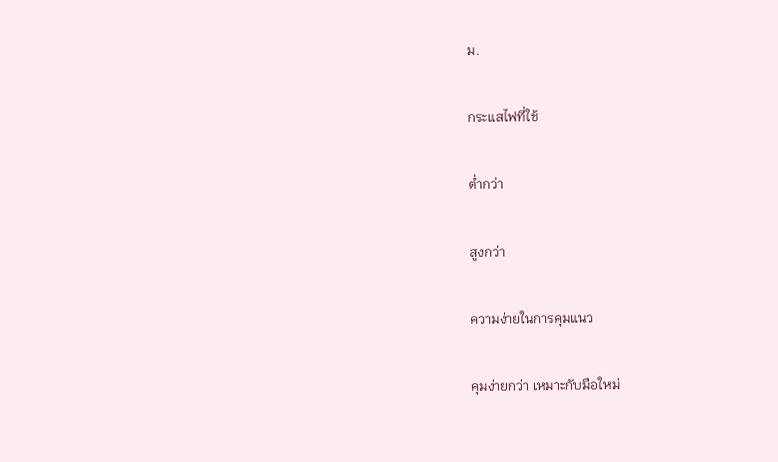ม.

กระแสไฟที่ใช้

ต่ำกว่า

สูงกว่า

ความง่ายในการคุมแนว

คุมง่ายกว่า เหมาะกับมือใหม่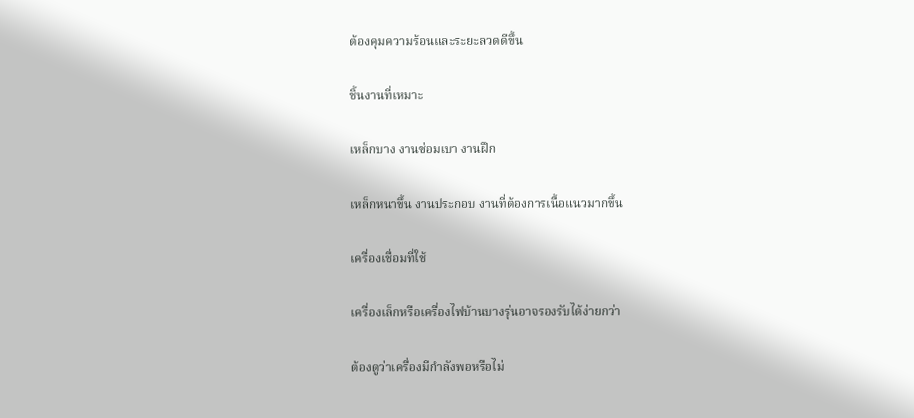ต้องคุมความร้อนและระยะลวดดีขึ้น

ชิ้นงานที่เหมาะ

เหล็กบาง งานซ่อมเบา งานฝึก

เหล็กหนาขึ้น งานประกอบ งานที่ต้องการเนื้อแนวมากขึ้น

เครื่องเชื่อมที่ใช้

เครื่องเล็กหรือเครื่องไฟบ้านบางรุ่นอาจรองรับได้ง่ายกว่า

ต้องดูว่าเครื่องมีกำลังพอหรือไม่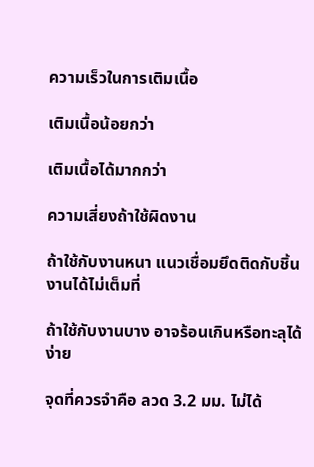ความเร็วในการเติมเนื้อ

เติมเนื้อน้อยกว่า

เติมเนื้อได้มากกว่า

ความเสี่ยงถ้าใช้ผิดงาน

ถ้าใช้กับงานหนา แนวเชื่อมยึดติดกับชิ้นงานได้ไม่เต็มที่

ถ้าใช้กับงานบาง อาจร้อนเกินหรือทะลุได้ง่าย

จุดที่ควรจำคือ ลวด 3.2 มม. ไม่ได้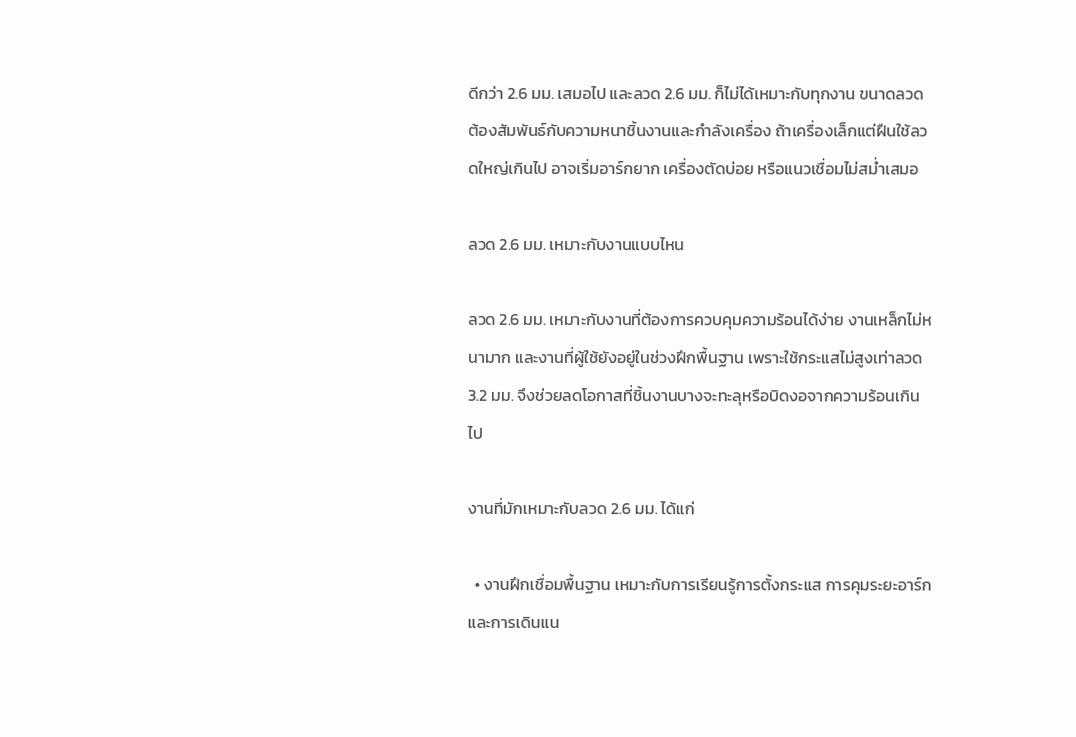ดีกว่า 2.6 มม. เสมอไป และลวด 2.6 มม. ก็ไม่ได้เหมาะกับทุกงาน ขนาดลวดต้องสัมพันธ์กับความหนาชิ้นงานและกำลังเครื่อง ถ้าเครื่องเล็กแต่ฝืนใช้ลวดใหญ่เกินไป อาจเริ่มอาร์กยาก เครื่องตัดบ่อย หรือแนวเชื่อมไม่สม่ำเสมอ

ลวด 2.6 มม. เหมาะกับงานแบบไหน

ลวด 2.6 มม. เหมาะกับงานที่ต้องการควบคุมความร้อนได้ง่าย งานเหล็กไม่หนามาก และงานที่ผู้ใช้ยังอยู่ในช่วงฝึกพื้นฐาน เพราะใช้กระแสไม่สูงเท่าลวด 3.2 มม. จึงช่วยลดโอกาสที่ชิ้นงานบางจะทะลุหรือบิดงอจากความร้อนเกินไป

งานที่มักเหมาะกับลวด 2.6 มม. ได้แก่

  • งานฝึกเชื่อมพื้นฐาน เหมาะกับการเรียนรู้การตั้งกระแส การคุมระยะอาร์ก และการเดินแน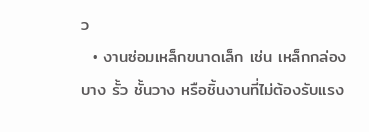ว
  • งานซ่อมเหล็กขนาดเล็ก เช่น เหล็กกล่องบาง รั้ว ชั้นวาง หรือชิ้นงานที่ไม่ต้องรับแรง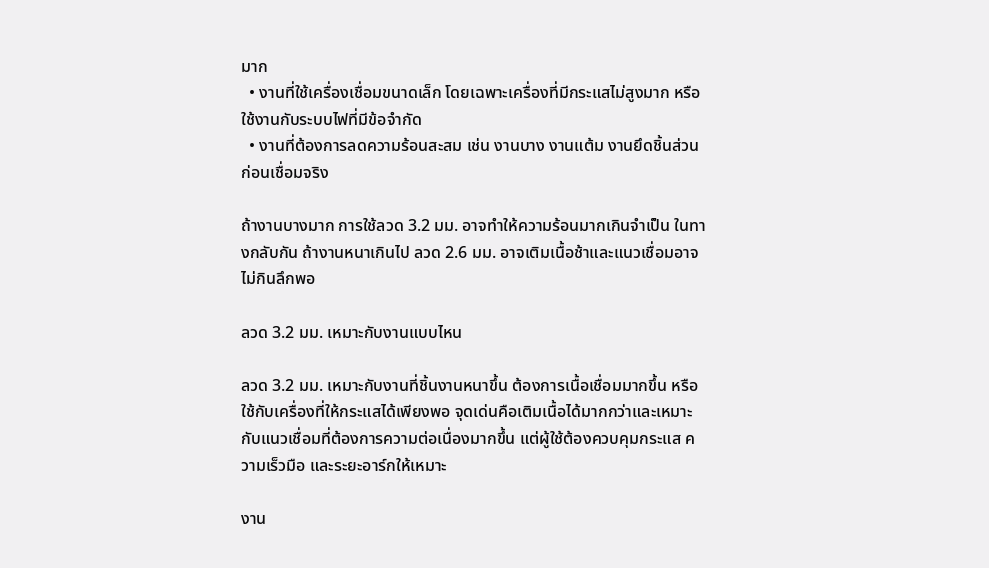มาก
  • งานที่ใช้เครื่องเชื่อมขนาดเล็ก โดยเฉพาะเครื่องที่มีกระแสไม่สูงมาก หรือใช้งานกับระบบไฟที่มีข้อจำกัด
  • งานที่ต้องการลดความร้อนสะสม เช่น งานบาง งานแต้ม งานยึดชิ้นส่วนก่อนเชื่อมจริง

ถ้างานบางมาก การใช้ลวด 3.2 มม. อาจทำให้ความร้อนมากเกินจำเป็น ในทางกลับกัน ถ้างานหนาเกินไป ลวด 2.6 มม. อาจเติมเนื้อช้าและแนวเชื่อมอาจไม่กินลึกพอ

ลวด 3.2 มม. เหมาะกับงานแบบไหน

ลวด 3.2 มม. เหมาะกับงานที่ชิ้นงานหนาขึ้น ต้องการเนื้อเชื่อมมากขึ้น หรือใช้กับเครื่องที่ให้กระแสได้เพียงพอ จุดเด่นคือเติมเนื้อได้มากกว่าและเหมาะกับแนวเชื่อมที่ต้องการความต่อเนื่องมากขึ้น แต่ผู้ใช้ต้องควบคุมกระแส ความเร็วมือ และระยะอาร์กให้เหมาะ

งาน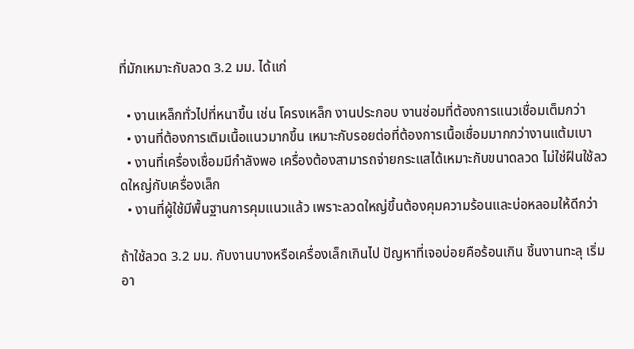ที่มักเหมาะกับลวด 3.2 มม. ได้แก่

  • งานเหล็กทั่วไปที่หนาขึ้น เช่น โครงเหล็ก งานประกอบ งานซ่อมที่ต้องการแนวเชื่อมเต็มกว่า
  • งานที่ต้องการเติมเนื้อแนวมากขึ้น เหมาะกับรอยต่อที่ต้องการเนื้อเชื่อมมากกว่างานแต้มเบา
  • งานที่เครื่องเชื่อมมีกำลังพอ เครื่องต้องสามารถจ่ายกระแสได้เหมาะกับขนาดลวด ไม่ใช่ฝืนใช้ลวดใหญ่กับเครื่องเล็ก
  • งานที่ผู้ใช้มีพื้นฐานการคุมแนวแล้ว เพราะลวดใหญ่ขึ้นต้องคุมความร้อนและบ่อหลอมให้ดีกว่า

ถ้าใช้ลวด 3.2 มม. กับงานบางหรือเครื่องเล็กเกินไป ปัญหาที่เจอบ่อยคือร้อนเกิน ชิ้นงานทะลุ เริ่มอา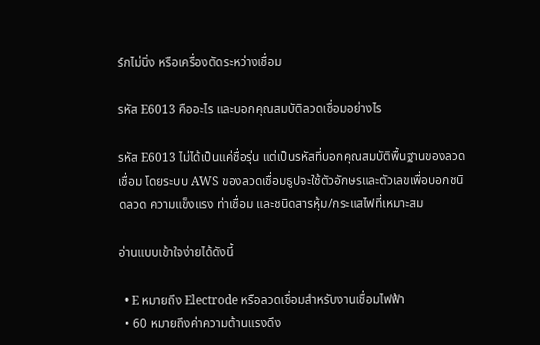ร์กไม่นิ่ง หรือเครื่องตัดระหว่างเชื่อม

รหัส E6013 คืออะไร และบอกคุณสมบัติลวดเชื่อมอย่างไร

รหัส E6013 ไม่ได้เป็นแค่ชื่อรุ่น แต่เป็นรหัสที่บอกคุณสมบัติพื้นฐานของลวดเชื่อม โดยระบบ AWS ของลวดเชื่อมธูปจะใช้ตัวอักษรและตัวเลขเพื่อบอกชนิดลวด ความแข็งแรง ท่าเชื่อม และชนิดสารหุ้ม/กระแสไฟที่เหมาะสม

อ่านแบบเข้าใจง่ายได้ดังนี้

  • E หมายถึง Electrode หรือลวดเชื่อมสำหรับงานเชื่อมไฟฟ้า
  • 60 หมายถึงค่าความต้านแรงดึง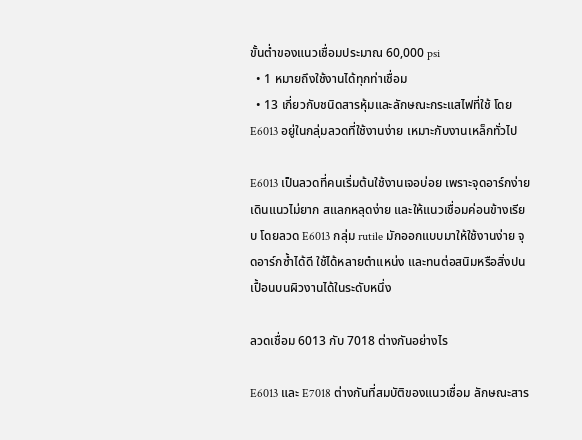ขั้นต่ำของแนวเชื่อมประมาณ 60,000 psi
  • 1 หมายถึงใช้งานได้ทุกท่าเชื่อม
  • 13 เกี่ยวกับชนิดสารหุ้มและลักษณะกระแสไฟที่ใช้ โดย E6013 อยู่ในกลุ่มลวดที่ใช้งานง่าย เหมาะกับงานเหล็กทั่วไป

E6013 เป็นลวดที่คนเริ่มต้นใช้งานเจอบ่อย เพราะจุดอาร์กง่าย เดินแนวไม่ยาก สแลกหลุดง่าย และให้แนวเชื่อมค่อนข้างเรียบ โดยลวด E6013 กลุ่ม rutile มักออกแบบมาให้ใช้งานง่าย จุดอาร์กซ้ำได้ดี ใช้ได้หลายตำแหน่ง และทนต่อสนิมหรือสิ่งปนเปื้อนบนผิวงานได้ในระดับหนึ่ง

ลวดเชื่อม 6013 กับ 7018 ต่างกันอย่างไร

E6013 และ E7018 ต่างกันที่สมบัติของแนวเชื่อม ลักษณะสาร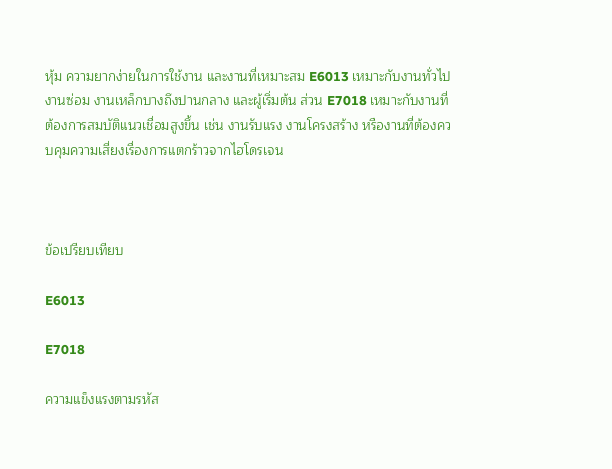หุ้ม ความยากง่ายในการใช้งาน และงานที่เหมาะสม E6013 เหมาะกับงานทั่วไป งานซ่อม งานเหล็กบางถึงปานกลาง และผู้เริ่มต้น ส่วน E7018 เหมาะกับงานที่ต้องการสมบัติแนวเชื่อมสูงขึ้น เช่น งานรับแรง งานโครงสร้าง หรืองานที่ต้องควบคุมความเสี่ยงเรื่องการแตกร้าวจากไฮโดรเจน



ข้อเปรียบเทียบ

E6013

E7018

ความแข็งแรงตามรหัส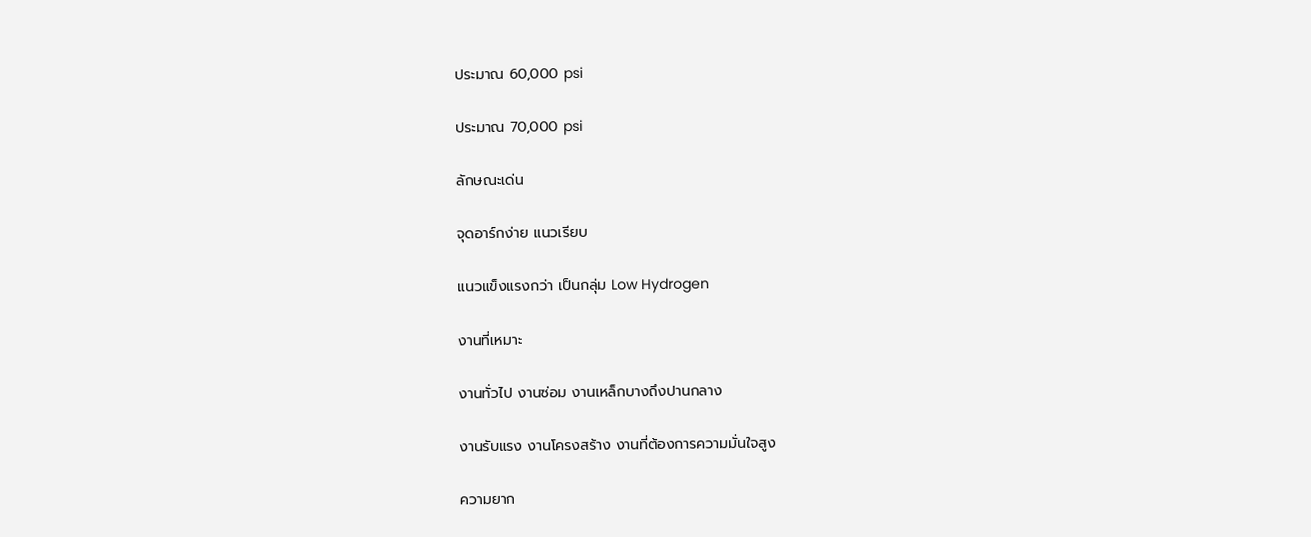ประมาณ 60,000 psi

ประมาณ 70,000 psi

ลักษณะเด่น

จุดอาร์กง่าย แนวเรียบ

แนวแข็งแรงกว่า เป็นกลุ่ม Low Hydrogen

งานที่เหมาะ

งานทั่วไป งานซ่อม งานเหล็กบางถึงปานกลาง

งานรับแรง งานโครงสร้าง งานที่ต้องการความมั่นใจสูง

ความยาก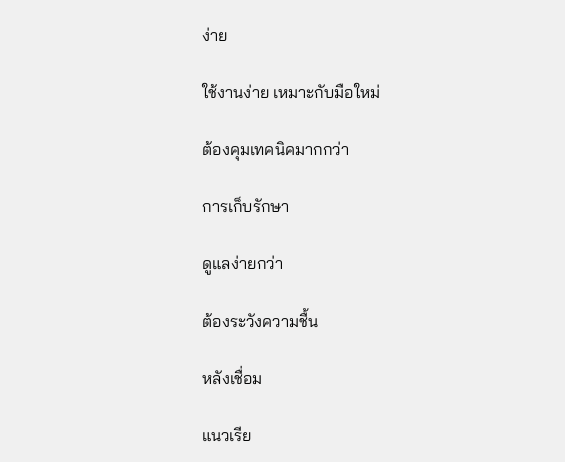ง่าย

ใช้งานง่าย เหมาะกับมือใหม่

ต้องคุมเทคนิคมากกว่า

การเก็บรักษา

ดูแลง่ายกว่า

ต้องระวังความชื้น

หลังเชื่อม

แนวเรีย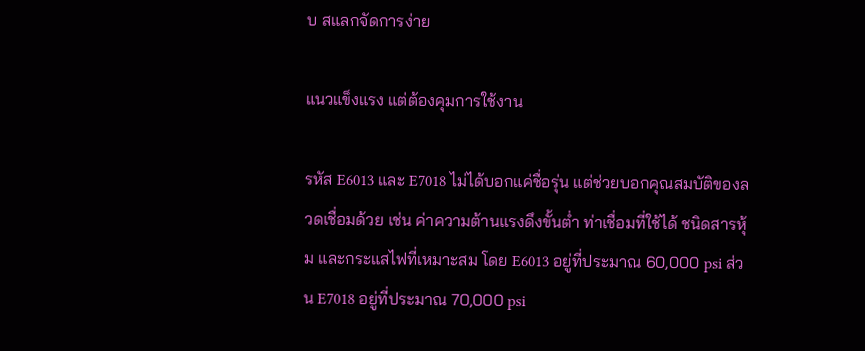บ สแลกจัดการง่าย

แนวแข็งแรง แต่ต้องคุมการใช้งาน

รหัส E6013 และ E7018 ไม่ได้บอกแค่ชื่อรุ่น แต่ช่วยบอกคุณสมบัติของลวดเชื่อมด้วย เช่น ค่าความต้านแรงดึงขั้นต่ำ ท่าเชื่อมที่ใช้ได้ ชนิดสารหุ้ม และกระแสไฟที่เหมาะสม โดย E6013 อยู่ที่ประมาณ 60,000 psi ส่วน E7018 อยู่ที่ประมาณ 70,000 psi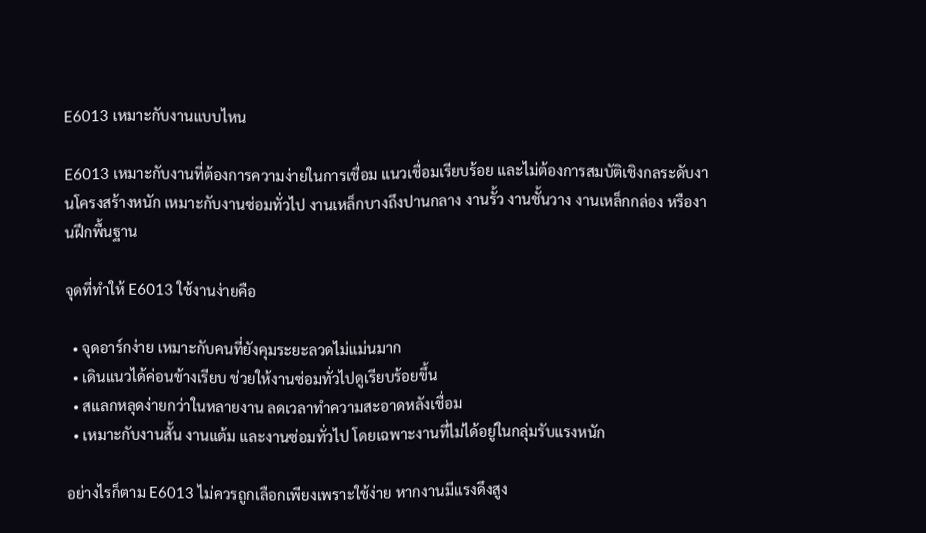E6013 เหมาะกับงานแบบไหน

E6013 เหมาะกับงานที่ต้องการความง่ายในการเชื่อม แนวเชื่อมเรียบร้อย และไม่ต้องการสมบัติเชิงกลระดับงานโครงสร้างหนัก เหมาะกับงานซ่อมทั่วไป งานเหล็กบางถึงปานกลาง งานรั้ว งานชั้นวาง งานเหล็กกล่อง หรืองานฝึกพื้นฐาน

จุดที่ทำให้ E6013 ใช้งานง่ายคือ

  • จุดอาร์กง่าย เหมาะกับคนที่ยังคุมระยะลวดไม่แม่นมาก
  • เดินแนวได้ค่อนข้างเรียบ ช่วยให้งานซ่อมทั่วไปดูเรียบร้อยขึ้น
  • สแลกหลุดง่ายกว่าในหลายงาน ลดเวลาทำความสะอาดหลังเชื่อม
  • เหมาะกับงานสั้น งานแต้ม และงานซ่อมทั่วไป โดยเฉพาะงานที่ไม่ได้อยู่ในกลุ่มรับแรงหนัก

อย่างไรก็ตาม E6013 ไม่ควรถูกเลือกเพียงเพราะใช้ง่าย หากงานมีแรงดึงสูง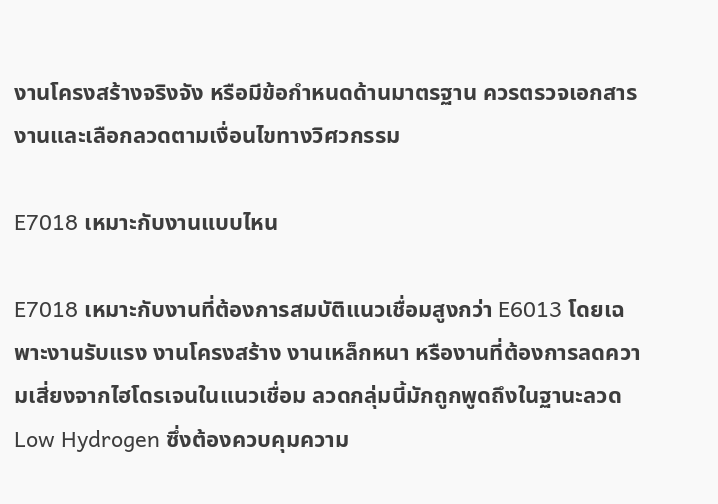งานโครงสร้างจริงจัง หรือมีข้อกำหนดด้านมาตรฐาน ควรตรวจเอกสารงานและเลือกลวดตามเงื่อนไขทางวิศวกรรม

E7018 เหมาะกับงานแบบไหน

E7018 เหมาะกับงานที่ต้องการสมบัติแนวเชื่อมสูงกว่า E6013 โดยเฉพาะงานรับแรง งานโครงสร้าง งานเหล็กหนา หรืองานที่ต้องการลดความเสี่ยงจากไฮโดรเจนในแนวเชื่อม ลวดกลุ่มนี้มักถูกพูดถึงในฐานะลวด Low Hydrogen ซึ่งต้องควบคุมความ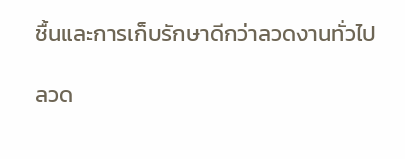ชื้นและการเก็บรักษาดีกว่าลวดงานทั่วไป

ลวด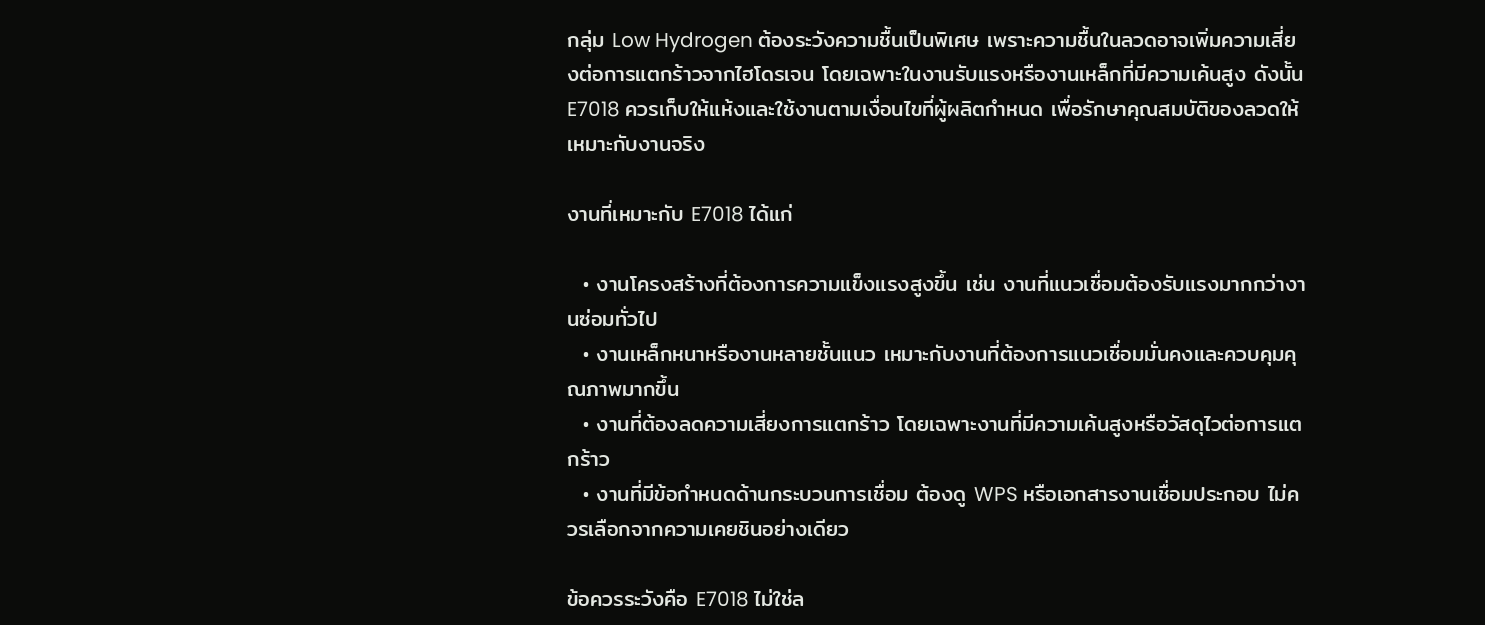กลุ่ม Low Hydrogen ต้องระวังความชื้นเป็นพิเศษ เพราะความชื้นในลวดอาจเพิ่มความเสี่ยงต่อการแตกร้าวจากไฮโดรเจน โดยเฉพาะในงานรับแรงหรืองานเหล็กที่มีความเค้นสูง ดังนั้น E7018 ควรเก็บให้แห้งและใช้งานตามเงื่อนไขที่ผู้ผลิตกำหนด เพื่อรักษาคุณสมบัติของลวดให้เหมาะกับงานจริง

งานที่เหมาะกับ E7018 ได้แก่

  • งานโครงสร้างที่ต้องการความแข็งแรงสูงขึ้น เช่น งานที่แนวเชื่อมต้องรับแรงมากกว่างานซ่อมทั่วไป
  • งานเหล็กหนาหรืองานหลายชั้นแนว เหมาะกับงานที่ต้องการแนวเชื่อมมั่นคงและควบคุมคุณภาพมากขึ้น
  • งานที่ต้องลดความเสี่ยงการแตกร้าว โดยเฉพาะงานที่มีความเค้นสูงหรือวัสดุไวต่อการแตกร้าว
  • งานที่มีข้อกำหนดด้านกระบวนการเชื่อม ต้องดู WPS หรือเอกสารงานเชื่อมประกอบ ไม่ควรเลือกจากความเคยชินอย่างเดียว

ข้อควรระวังคือ E7018 ไม่ใช่ล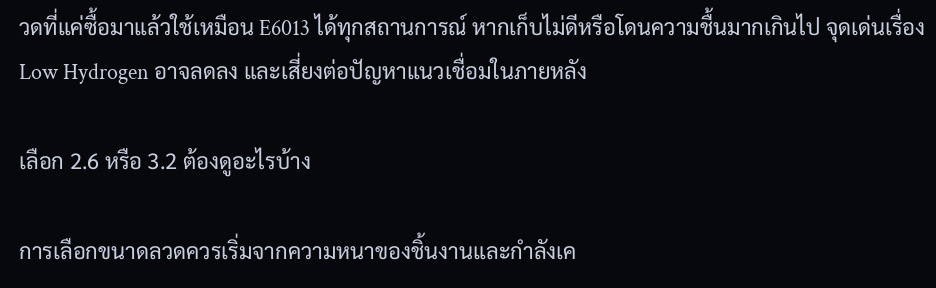วดที่แค่ซื้อมาแล้วใช้เหมือน E6013 ได้ทุกสถานการณ์ หากเก็บไม่ดีหรือโดนความชื้นมากเกินไป จุดเด่นเรื่อง Low Hydrogen อาจลดลง และเสี่ยงต่อปัญหาแนวเชื่อมในภายหลัง

เลือก 2.6 หรือ 3.2 ต้องดูอะไรบ้าง

การเลือกขนาดลวดควรเริ่มจากความหนาของชิ้นงานและกำลังเค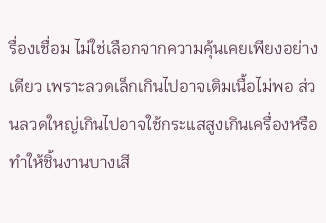รื่องเชื่อม ไม่ใช่เลือกจากความคุ้นเคยเพียงอย่างเดียว เพราะลวดเล็กเกินไปอาจเติมเนื้อไม่พอ ส่วนลวดใหญ่เกินไปอาจใช้กระแสสูงเกินเครื่องหรือทำให้ชิ้นงานบางเสี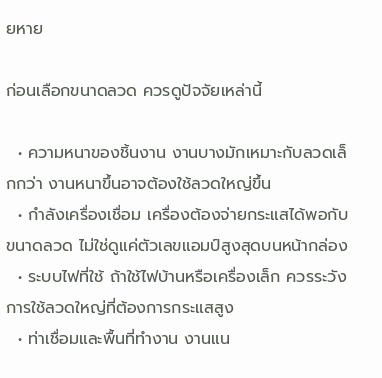ยหาย

ก่อนเลือกขนาดลวด ควรดูปัจจัยเหล่านี้

  • ความหนาของชิ้นงาน งานบางมักเหมาะกับลวดเล็กกว่า งานหนาขึ้นอาจต้องใช้ลวดใหญ่ขึ้น
  • กำลังเครื่องเชื่อม เครื่องต้องจ่ายกระแสได้พอกับขนาดลวด ไม่ใช่ดูแค่ตัวเลขแอมป์สูงสุดบนหน้ากล่อง
  • ระบบไฟที่ใช้ ถ้าใช้ไฟบ้านหรือเครื่องเล็ก ควรระวังการใช้ลวดใหญ่ที่ต้องการกระแสสูง
  • ท่าเชื่อมและพื้นที่ทำงาน งานแน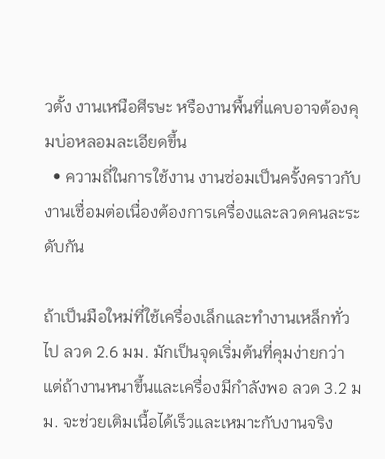วตั้ง งานเหนือศีรษะ หรืองานพื้นที่แคบอาจต้องคุมบ่อหลอมละเอียดขึ้น
  • ความถี่ในการใช้งาน งานซ่อมเป็นครั้งคราวกับงานเชื่อมต่อเนื่องต้องการเครื่องและลวดคนละระดับกัน

ถ้าเป็นมือใหม่ที่ใช้เครื่องเล็กและทำงานเหล็กทั่วไป ลวด 2.6 มม. มักเป็นจุดเริ่มต้นที่คุมง่ายกว่า แต่ถ้างานหนาขึ้นและเครื่องมีกำลังพอ ลวด 3.2 มม. จะช่วยเติมเนื้อได้เร็วและเหมาะกับงานจริง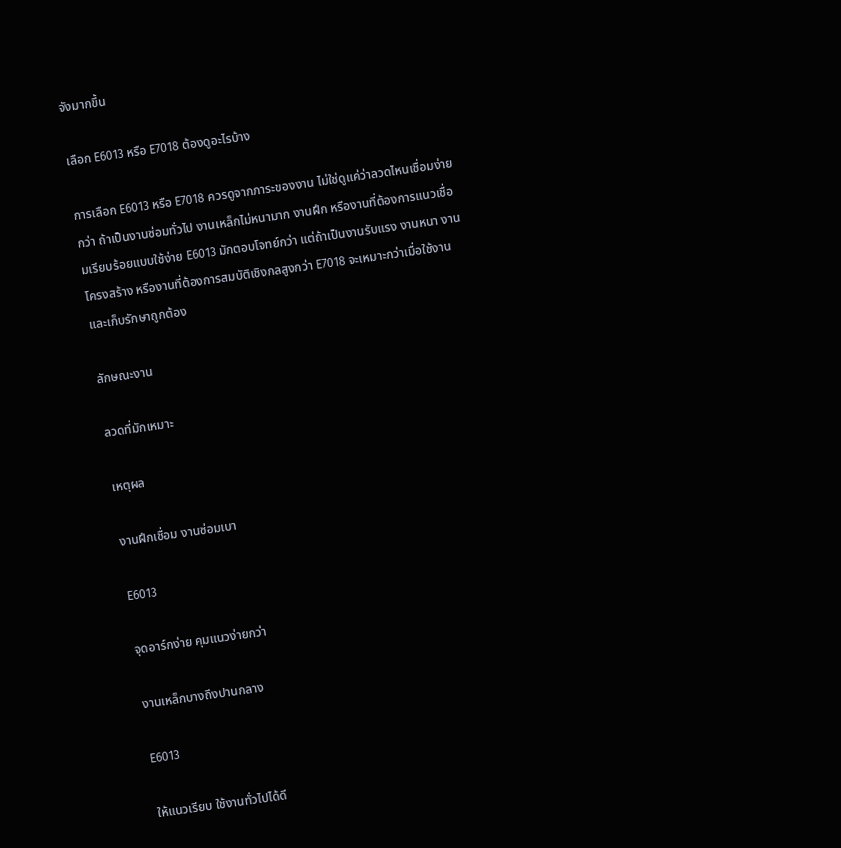จังมากขึ้น

เลือก E6013 หรือ E7018 ต้องดูอะไรบ้าง

การเลือก E6013 หรือ E7018 ควรดูจากภาระของงาน ไม่ใช่ดูแค่ว่าลวดไหนเชื่อมง่ายกว่า ถ้าเป็นงานซ่อมทั่วไป งานเหล็กไม่หนามาก งานฝึก หรืองานที่ต้องการแนวเชื่อมเรียบร้อยแบบใช้ง่าย E6013 มักตอบโจทย์กว่า แต่ถ้าเป็นงานรับแรง งานหนา งานโครงสร้าง หรืองานที่ต้องการสมบัติเชิงกลสูงกว่า E7018 จะเหมาะกว่าเมื่อใช้งานและเก็บรักษาถูกต้อง

ลักษณะงาน

ลวดที่มักเหมาะ

เหตุผล

งานฝึกเชื่อม งานซ่อมเบา

E6013

จุดอาร์กง่าย คุมแนวง่ายกว่า

งานเหล็กบางถึงปานกลาง

E6013

ให้แนวเรียบ ใช้งานทั่วไปได้ดี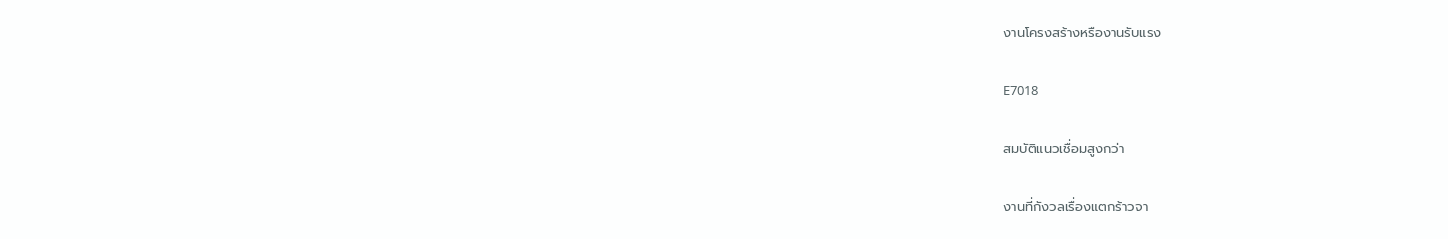งานโครงสร้างหรืองานรับแรง

E7018

สมบัติแนวเชื่อมสูงกว่า

งานที่กังวลเรื่องแตกร้าวจา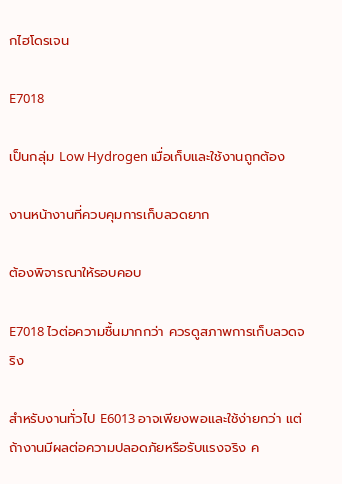กไฮโดรเจน

E7018

เป็นกลุ่ม Low Hydrogen เมื่อเก็บและใช้งานถูกต้อง

งานหน้างานที่ควบคุมการเก็บลวดยาก

ต้องพิจารณาให้รอบคอบ

E7018 ไวต่อความชื้นมากกว่า ควรดูสภาพการเก็บลวดจริง

สำหรับงานทั่วไป E6013 อาจเพียงพอและใช้ง่ายกว่า แต่ถ้างานมีผลต่อความปลอดภัยหรือรับแรงจริง ค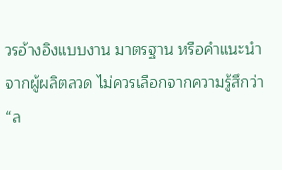วรอ้างอิงแบบงาน มาตรฐาน หรือคำแนะนำจากผู้ผลิตลวด ไม่ควรเลือกจากความรู้สึกว่า “ล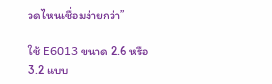วดไหนเชื่อมง่ายกว่า”

ใช้ E6013 ขนาด 2.6 หรือ 3.2 แบบ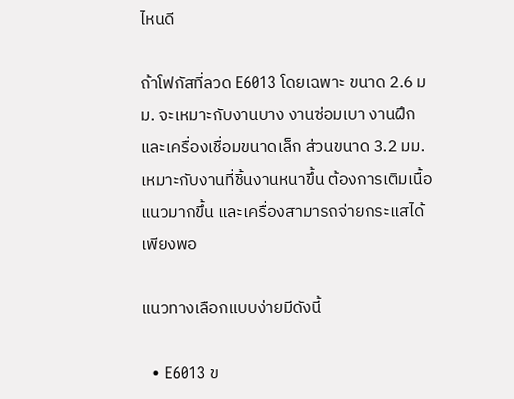ไหนดี

ถ้าโฟกัสที่ลวด E6013 โดยเฉพาะ ขนาด 2.6 มม. จะเหมาะกับงานบาง งานซ่อมเบา งานฝึก และเครื่องเชื่อมขนาดเล็ก ส่วนขนาด 3.2 มม. เหมาะกับงานที่ชิ้นงานหนาขึ้น ต้องการเติมเนื้อแนวมากขึ้น และเครื่องสามารถจ่ายกระแสได้เพียงพอ

แนวทางเลือกแบบง่ายมีดังนี้

  • E6013 ข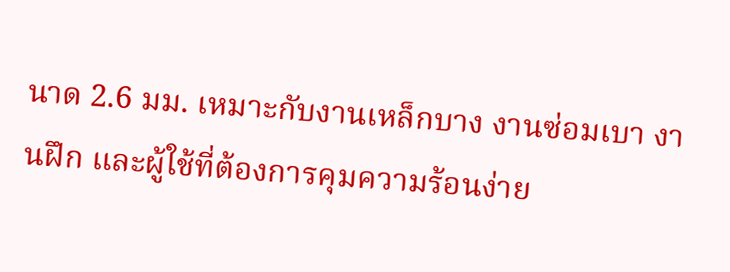นาด 2.6 มม. เหมาะกับงานเหล็กบาง งานซ่อมเบา งานฝึก และผู้ใช้ที่ต้องการคุมความร้อนง่าย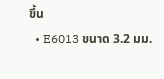ขึ้น
  • E6013 ขนาด 3.2 มม.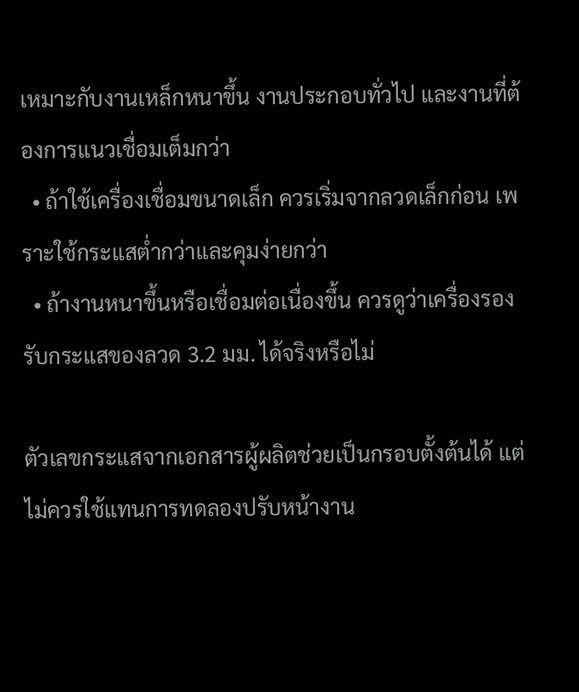เหมาะกับงานเหล็กหนาขึ้น งานประกอบทั่วไป และงานที่ต้องการแนวเชื่อมเต็มกว่า
  • ถ้าใช้เครื่องเชื่อมขนาดเล็ก ควรเริ่มจากลวดเล็กก่อน เพราะใช้กระแสต่ำกว่าและคุมง่ายกว่า
  • ถ้างานหนาขึ้นหรือเชื่อมต่อเนื่องขึ้น ควรดูว่าเครื่องรองรับกระแสของลวด 3.2 มม. ได้จริงหรือไม่

ตัวเลขกระแสจากเอกสารผู้ผลิตช่วยเป็นกรอบตั้งต้นได้ แต่ไม่ควรใช้แทนการทดลองปรับหน้างาน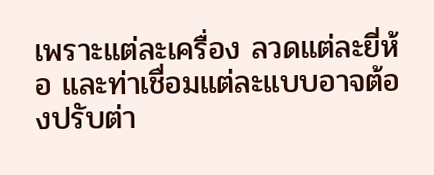เพราะแต่ละเครื่อง ลวดแต่ละยี่ห้อ และท่าเชื่อมแต่ละแบบอาจต้องปรับต่า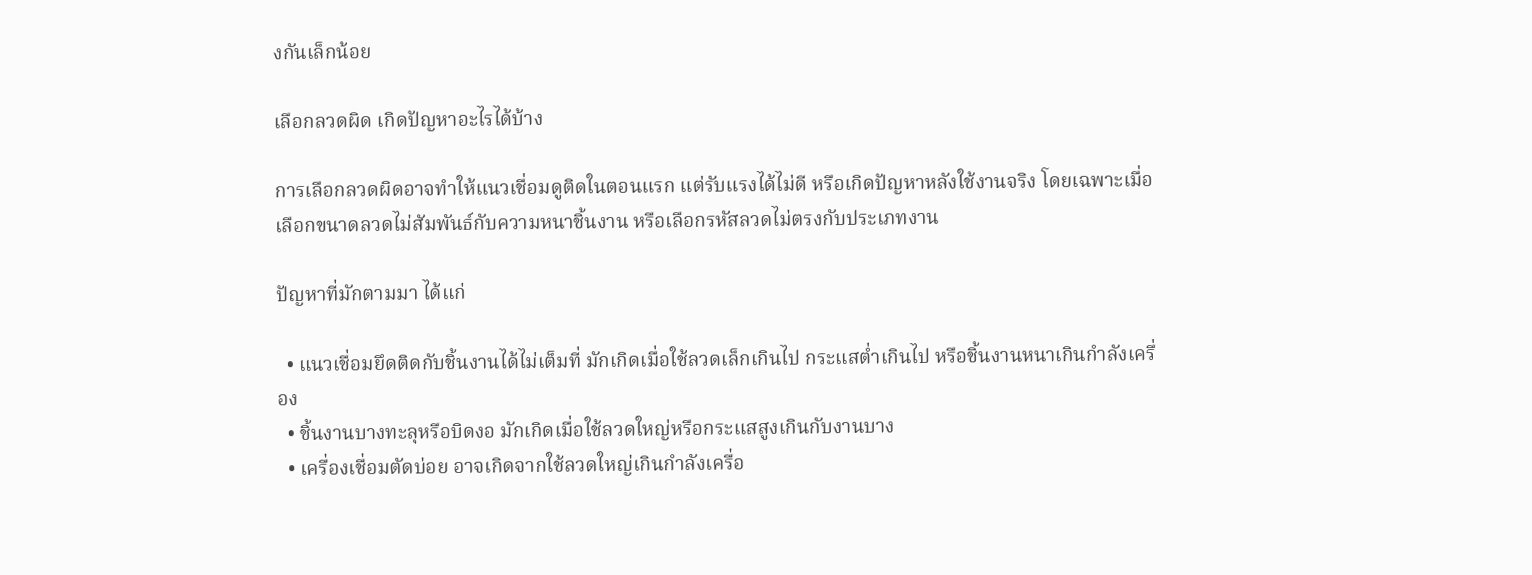งกันเล็กน้อย

เลือกลวดผิด เกิดปัญหาอะไรได้บ้าง

การเลือกลวดผิดอาจทำให้แนวเชื่อมดูติดในตอนแรก แต่รับแรงได้ไม่ดี หรือเกิดปัญหาหลังใช้งานจริง โดยเฉพาะเมื่อเลือกขนาดลวดไม่สัมพันธ์กับความหนาชิ้นงาน หรือเลือกรหัสลวดไม่ตรงกับประเภทงาน

ปัญหาที่มักตามมา ได้แก่

  • แนวเชื่อมยึดติดกับชิ้นงานได้ไม่เต็มที่ มักเกิดเมื่อใช้ลวดเล็กเกินไป กระแสต่ำเกินไป หรือชิ้นงานหนาเกินกำลังเครื่อง
  • ชิ้นงานบางทะลุหรือบิดงอ มักเกิดเมื่อใช้ลวดใหญ่หรือกระแสสูงเกินกับงานบาง
  • เครื่องเชื่อมตัดบ่อย อาจเกิดจากใช้ลวดใหญ่เกินกำลังเครื่อ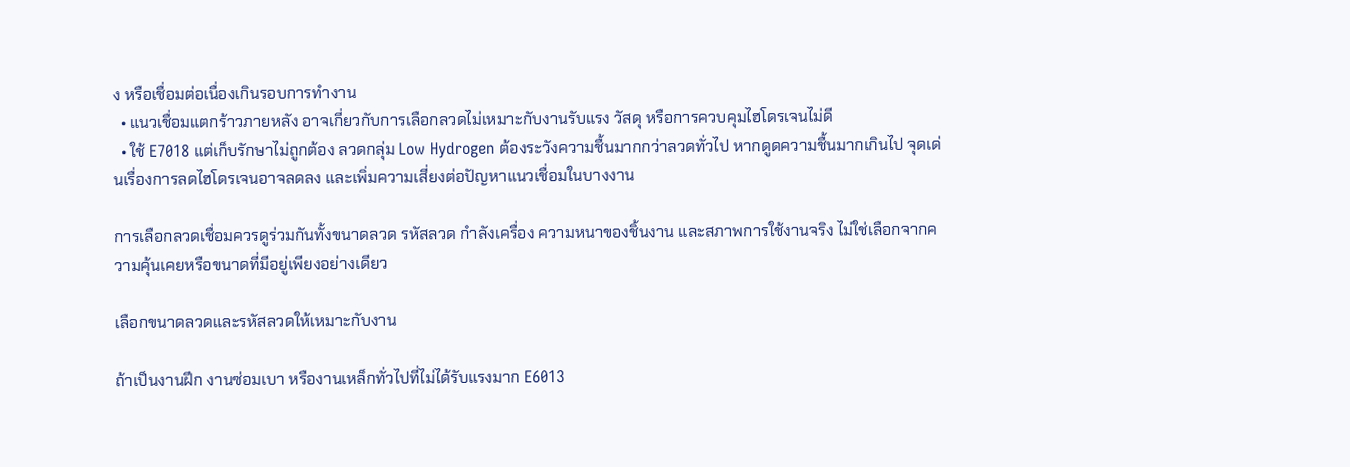ง หรือเชื่อมต่อเนื่องเกินรอบการทำงาน
  • แนวเชื่อมแตกร้าวภายหลัง อาจเกี่ยวกับการเลือกลวดไม่เหมาะกับงานรับแรง วัสดุ หรือการควบคุมไฮโดรเจนไม่ดี
  • ใช้ E7018 แต่เก็บรักษาไม่ถูกต้อง ลวดกลุ่ม Low Hydrogen ต้องระวังความชื้นมากกว่าลวดทั่วไป หากดูดความชื้นมากเกินไป จุดเด่นเรื่องการลดไฮโดรเจนอาจลดลง และเพิ่มความเสี่ยงต่อปัญหาแนวเชื่อมในบางงาน

การเลือกลวดเชื่อมควรดูร่วมกันทั้งขนาดลวด รหัสลวด กำลังเครื่อง ความหนาของชิ้นงาน และสภาพการใช้งานจริง ไม่ใช่เลือกจากความคุ้นเคยหรือขนาดที่มีอยู่เพียงอย่างเดียว

เลือกขนาดลวดและรหัสลวดให้เหมาะกับงาน

ถ้าเป็นงานฝึก งานซ่อมเบา หรืองานเหล็กทั่วไปที่ไม่ได้รับแรงมาก E6013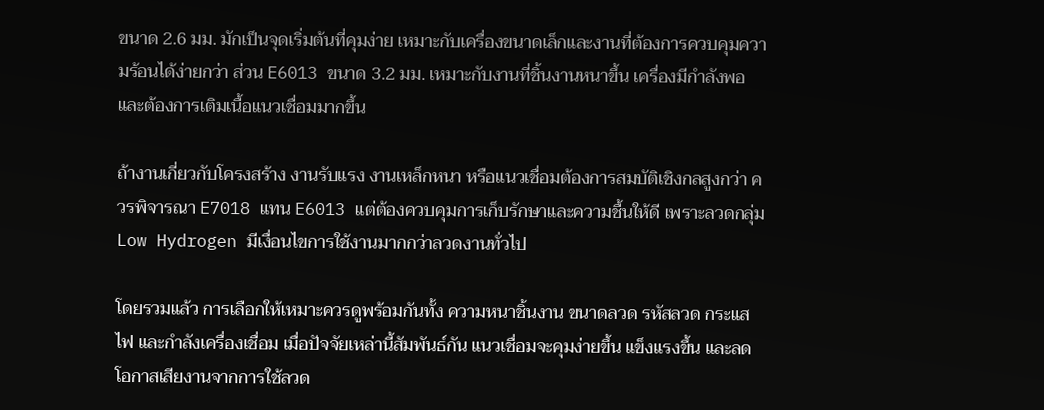ขนาด 2.6 มม. มักเป็นจุดเริ่มต้นที่คุมง่าย เหมาะกับเครื่องขนาดเล็กและงานที่ต้องการควบคุมความร้อนได้ง่ายกว่า ส่วน E6013 ขนาด 3.2 มม. เหมาะกับงานที่ชิ้นงานหนาขึ้น เครื่องมีกำลังพอ และต้องการเติมเนื้อแนวเชื่อมมากขึ้น

ถ้างานเกี่ยวกับโครงสร้าง งานรับแรง งานเหล็กหนา หรือแนวเชื่อมต้องการสมบัติเชิงกลสูงกว่า ควรพิจารณา E7018 แทน E6013 แต่ต้องควบคุมการเก็บรักษาและความชื้นให้ดี เพราะลวดกลุ่ม Low Hydrogen มีเงื่อนไขการใช้งานมากกว่าลวดงานทั่วไป

โดยรวมแล้ว การเลือกให้เหมาะควรดูพร้อมกันทั้ง ความหนาชิ้นงาน ขนาดลวด รหัสลวด กระแสไฟ และกำลังเครื่องเชื่อม เมื่อปัจจัยเหล่านี้สัมพันธ์กัน แนวเชื่อมจะคุมง่ายขึ้น แข็งแรงขึ้น และลดโอกาสเสียงานจากการใช้ลวด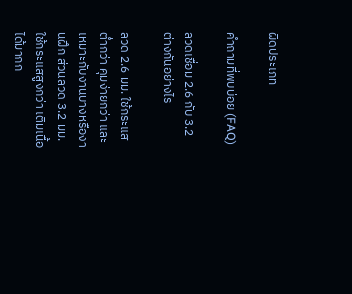ผิดประเภท

คำถามที่พบบ่อย (FAQ)

ลวดเชื่อม 2.6 กับ 3.2 ต่างกันอย่างไร

ลวด 2.6 มม. ใช้กระแสต่ำกว่า คุมง่ายกว่า และเหมาะกับงานบางหรืองานฝึก ส่วนลวด 3.2 มม. ใช้กระแสสูงกว่า เติมเนื้อได้มากก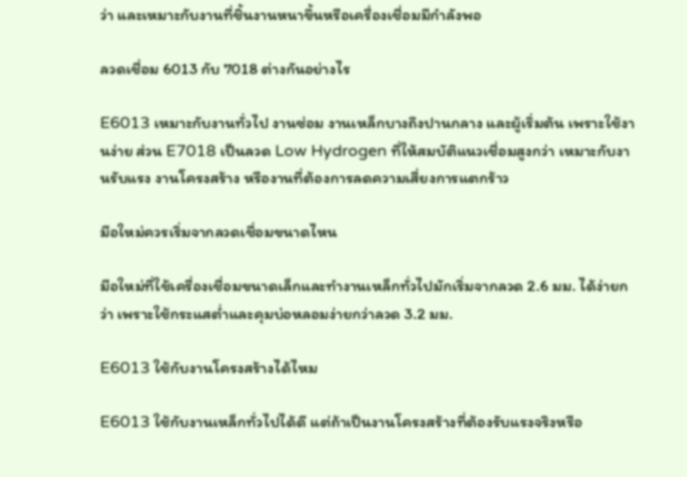ว่า และเหมาะกับงานที่ชิ้นงานหนาขึ้นหรือเครื่องเชื่อมมีกำลังพอ

ลวดเชื่อม 6013 กับ 7018 ต่างกันอย่างไร

E6013 เหมาะกับงานทั่วไป งานซ่อม งานเหล็กบางถึงปานกลาง และผู้เริ่มต้น เพราะใช้งานง่าย ส่วน E7018 เป็นลวด Low Hydrogen ที่ให้สมบัติแนวเชื่อมสูงกว่า เหมาะกับงานรับแรง งานโครงสร้าง หรืองานที่ต้องการลดความเสี่ยงการแตกร้าว

มือใหม่ควรเริ่มจากลวดเชื่อมขนาดไหน

มือใหม่ที่ใช้เครื่องเชื่อมขนาดเล็กและทำงานเหล็กทั่วไปมักเริ่มจากลวด 2.6 มม. ได้ง่ายกว่า เพราะใช้กระแสต่ำและคุมบ่อหลอมง่ายกว่าลวด 3.2 มม.

E6013 ใช้กับงานโครงสร้างได้ไหม

E6013 ใช้กับงานเหล็กทั่วไปได้ดี แต่ถ้าเป็นงานโครงสร้างที่ต้องรับแรงจริงหรือ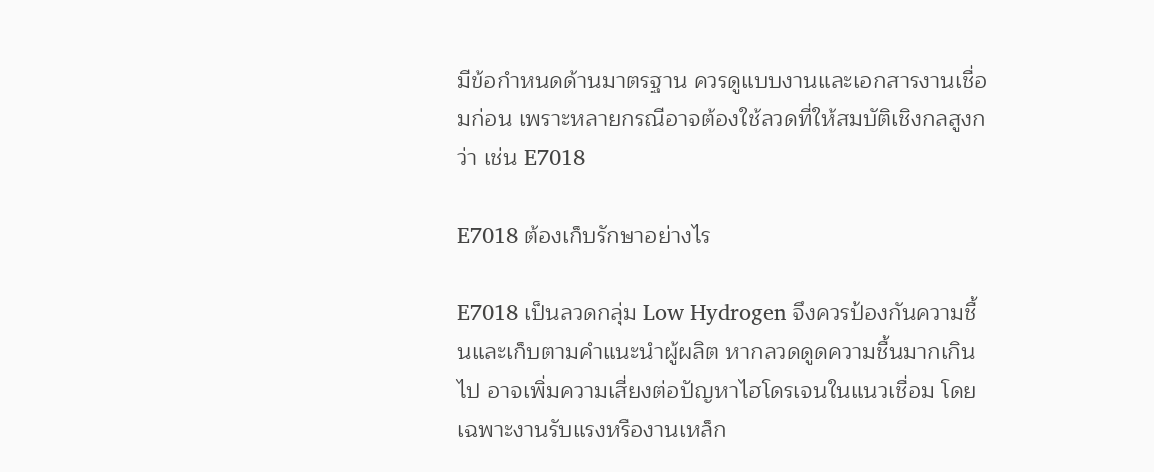มีข้อกำหนดด้านมาตรฐาน ควรดูแบบงานและเอกสารงานเชื่อมก่อน เพราะหลายกรณีอาจต้องใช้ลวดที่ให้สมบัติเชิงกลสูงกว่า เช่น E7018

E7018 ต้องเก็บรักษาอย่างไร

E7018 เป็นลวดกลุ่ม Low Hydrogen จึงควรป้องกันความชื้นและเก็บตามคำแนะนำผู้ผลิต หากลวดดูดความชื้นมากเกินไป อาจเพิ่มความเสี่ยงต่อปัญหาไฮโดรเจนในแนวเชื่อม โดยเฉพาะงานรับแรงหรืองานเหล็ก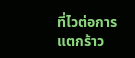ที่ไวต่อการแตกร้าว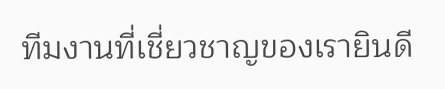ทีมงานที่เชี่ยวชาญของเรายินดี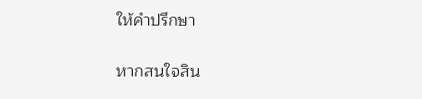ให้คำปรึกษา

หากสนใจสิน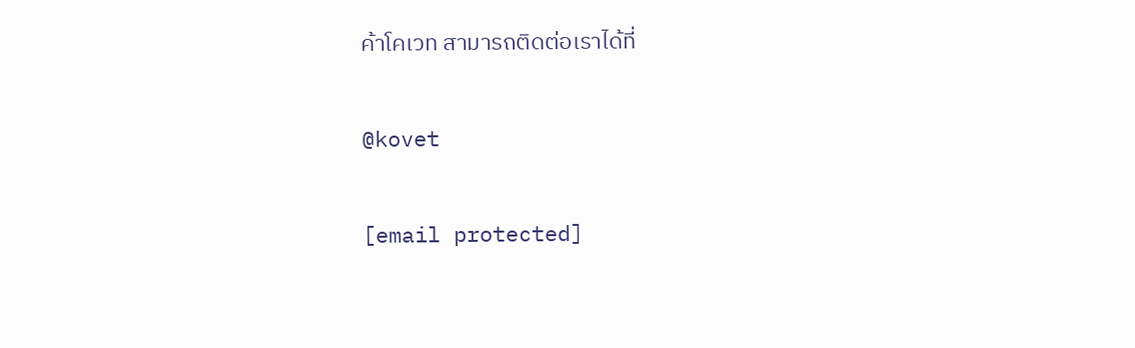ค้าโคเวท สามารถติดต่อเราได้ที่

@kovet

[email protected]